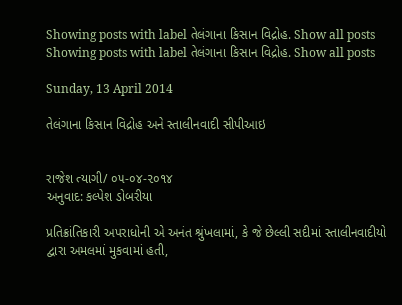Showing posts with label તેલંગાના કિસાન વિદ્રોહ. Show all posts
Showing posts with label તેલંગાના કિસાન વિદ્રોહ. Show all posts

Sunday, 13 April 2014

તેલંગાના કિસાન વિદ્રોહ અને સ્તાલીનવાદી સીપીઆઇ


રાજેશ ત્યાગી/ ૦૫-૦૪-૨૦૧૪
અનુવાદ: કલ્પેશ ડોબરીયા

પ્રતિક્રાંતિકારી અપરાધોની એ અનંત શ્રુંખલામાં, કે જે છેલ્લી સદીમાં સ્તાલીનવાદીયો દ્વારા અમલમાં મુકવામાં હતી,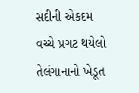સદીની એકદમ વચ્ચે પ્રગટ થયેલો તેલંગાનાનો ખેડૂત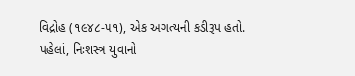વિદ્રોહ (૧૯૪૮-૫૧), એક અગત્યની કડીરૂપ હતો.
પહેલાં, નિઃશસ્ત્ર યુવાનો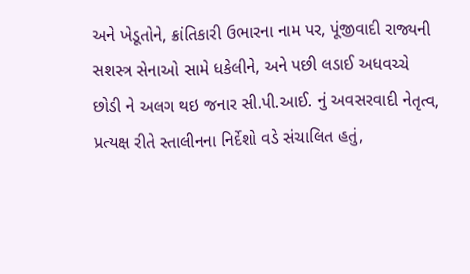અને ખેડૂતોને, ક્રાંતિકારી ઉભારના નામ પર, પૂંજીવાદી રાજ્યની સશસ્ત્ર સેનાઓ સામે ધકેલીને, અને પછી લડાઈ અધવચ્ચે છોડી ને અલગ થઇ જનાર સી.પી.આઈ. નું અવસરવાદી નેતૃત્વ, પ્રત્યક્ષ રીતે સ્તાલીનના નિર્દેશો વડે સંચાલિત હતું,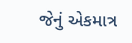જેનું એકમાત્ર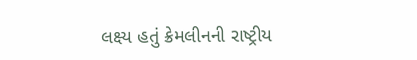લક્ષ્ય હતું ક્રેમલીનની રાષ્ટ્રીય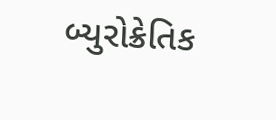બ્યુરોક્રેતિક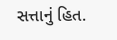સત્તાનું હિત.